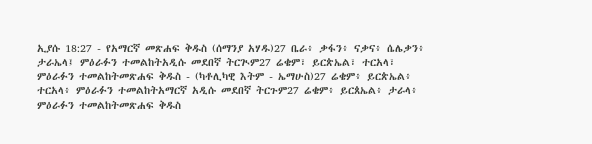ኢያሱ 18:27 - የአማርኛ መጽሐፍ ቅዱስ (ሰማንያ አሃዱ)27 ቤራ፥ ቃፋን፥ ናቃና፥ ሴሌቃን፥ ታራኤላ፤ ምዕራፉን ተመልከትአዲሱ መደበኛ ትርጒም27 ሬቄም፣ ይርጵኤል፣ ተርአላ፣ ምዕራፉን ተመልከትመጽሐፍ ቅዱስ - (ካቶሊካዊ እትም - ኤማሁስ)27 ሬቄም፥ ይርጵኤል፥ ተርአላ፥ ምዕራፉን ተመልከትአማርኛ አዲሱ መደበኛ ትርጉም27 ሬቄም፥ ይርጰኤል፥ ታራላ፥ ምዕራፉን ተመልከትመጽሐፍ ቅዱስ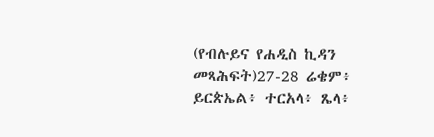(የብሉይና የሐዲስ ኪዳን መጻሕፍት)27-28 ሬቄም፥ ይርጵኤል፥ ተርአላ፥ ጼላ፥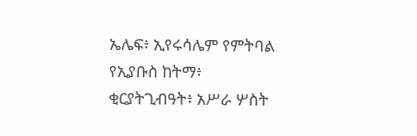ኤሌፍ፥ ኢየሩሳሌም የምትባል የኢያቡስ ከትማ፥ ቂርያትጊብዓት፥ አሥራ ሦስት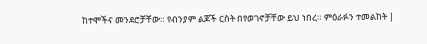ከተሞችና መንደሮቻቸው። የብንያም ልጆች ርስት በየወገኖቻቸው ይህ ነበረ። ምዕራፉን ተመልከት |